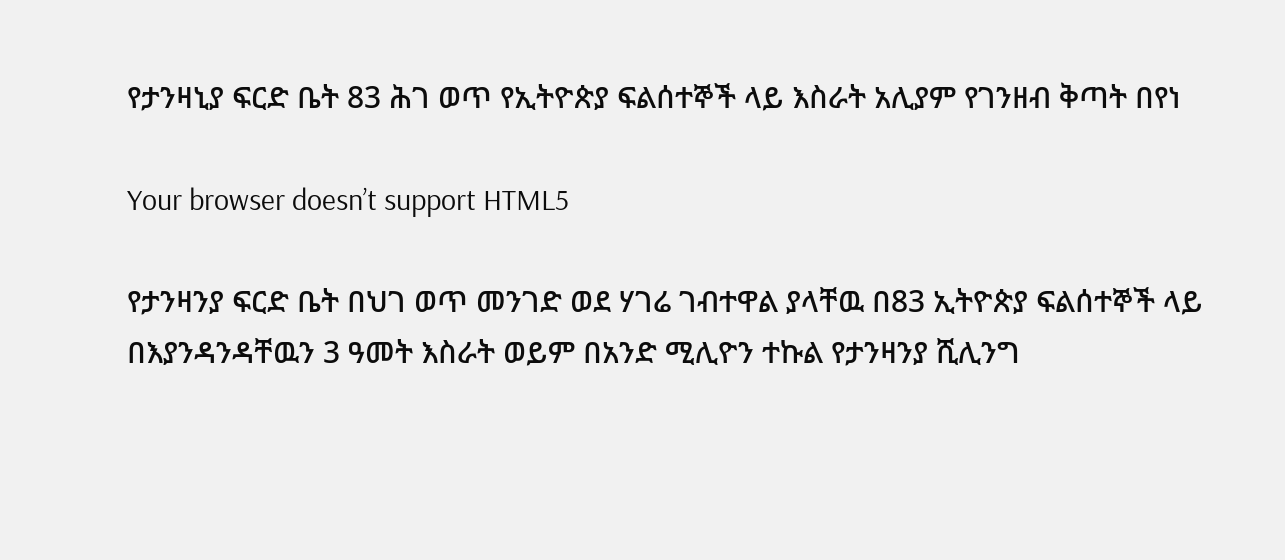የታንዛኒያ ፍርድ ቤት 83 ሕገ ወጥ የኢትዮጵያ ፍልሰተኞች ላይ እስራት አሊያም የገንዘብ ቅጣት በየነ

Your browser doesn’t support HTML5

የታንዛንያ ፍርድ ቤት በህገ ወጥ መንገድ ወደ ሃገሬ ገብተዋል ያላቸዉ በ83 ኢትዮጵያ ፍልሰተኞች ላይ በእያንዳንዳቸዉን 3 ዓመት እስራት ወይም በአንድ ሚሊዮን ተኩል የታንዛንያ ሺሊንግ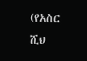(የአስር ሺህ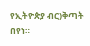የኢትዮጵያ ብር)ቅጣት በየነ።